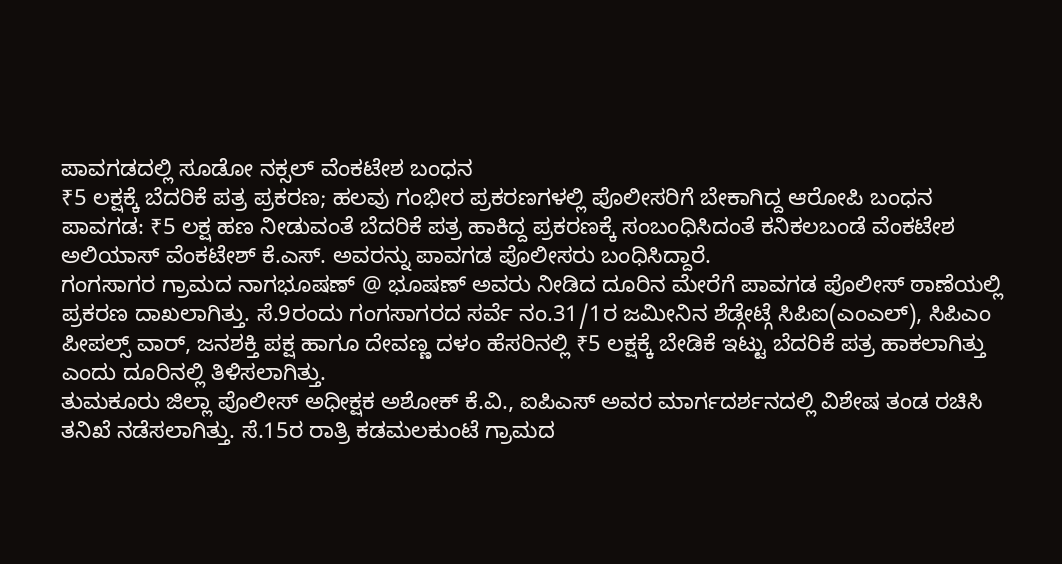ಪಾವಗಡದಲ್ಲಿ ಸೂಡೋ ನಕ್ಸಲ್ ವೆಂಕಟೇಶ ಬಂಧನ
₹5 ಲಕ್ಷಕ್ಕೆ ಬೆದರಿಕೆ ಪತ್ರ ಪ್ರಕರಣ; ಹಲವು ಗಂಭೀರ ಪ್ರಕರಣಗಳಲ್ಲಿ ಪೊಲೀಸರಿಗೆ ಬೇಕಾಗಿದ್ದ ಆರೋಪಿ ಬಂಧನ
ಪಾವಗಡ: ₹5 ಲಕ್ಷ ಹಣ ನೀಡುವಂತೆ ಬೆದರಿಕೆ ಪತ್ರ ಹಾಕಿದ್ದ ಪ್ರಕರಣಕ್ಕೆ ಸಂಬಂಧಿಸಿದಂತೆ ಕನಿಕಲಬಂಡೆ ವೆಂಕಟೇಶ ಅಲಿಯಾಸ್ ವೆಂಕಟೇಶ್ ಕೆ.ಎಸ್. ಅವರನ್ನು ಪಾವಗಡ ಪೊಲೀಸರು ಬಂಧಿಸಿದ್ದಾರೆ.
ಗಂಗಸಾಗರ ಗ್ರಾಮದ ನಾಗಭೂಷಣ್ @ ಭೂಷಣ್ ಅವರು ನೀಡಿದ ದೂರಿನ ಮೇರೆಗೆ ಪಾವಗಡ ಪೊಲೀಸ್ ಠಾಣೆಯಲ್ಲಿ ಪ್ರಕರಣ ದಾಖಲಾಗಿತ್ತು. ಸೆ.9ರಂದು ಗಂಗಸಾಗರದ ಸರ್ವೆ ನಂ.31/1ರ ಜಮೀನಿನ ಶೆಡ್ಗೇಟ್ಗೆ ಸಿಪಿಐ(ಎಂಎಲ್), ಸಿಪಿಎಂ ಪೀಪಲ್ಸ್ ವಾರ್, ಜನಶಕ್ತಿ ಪಕ್ಷ ಹಾಗೂ ದೇವಣ್ಣ ದಳಂ ಹೆಸರಿನಲ್ಲಿ ₹5 ಲಕ್ಷಕ್ಕೆ ಬೇಡಿಕೆ ಇಟ್ಟು ಬೆದರಿಕೆ ಪತ್ರ ಹಾಕಲಾಗಿತ್ತು ಎಂದು ದೂರಿನಲ್ಲಿ ತಿಳಿಸಲಾಗಿತ್ತು.
ತುಮಕೂರು ಜಿಲ್ಲಾ ಪೊಲೀಸ್ ಅಧೀಕ್ಷಕ ಅಶೋಕ್ ಕೆ.ವಿ., ಐಪಿಎಸ್ ಅವರ ಮಾರ್ಗದರ್ಶನದಲ್ಲಿ ವಿಶೇಷ ತಂಡ ರಚಿಸಿ ತನಿಖೆ ನಡೆಸಲಾಗಿತ್ತು. ಸೆ.15ರ ರಾತ್ರಿ ಕಡಮಲಕುಂಟೆ ಗ್ರಾಮದ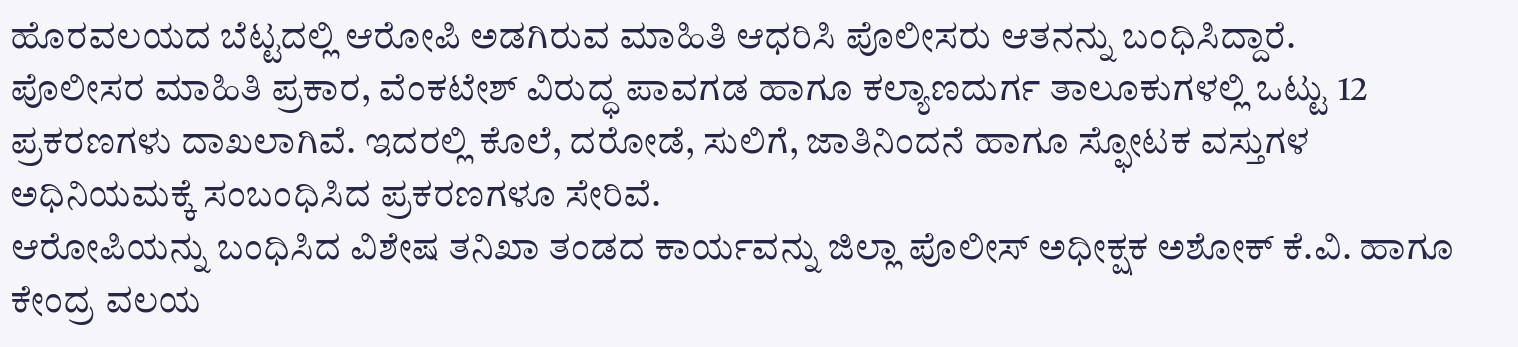ಹೊರವಲಯದ ಬೆಟ್ಟದಲ್ಲಿ ಆರೋಪಿ ಅಡಗಿರುವ ಮಾಹಿತಿ ಆಧರಿಸಿ ಪೊಲೀಸರು ಆತನನ್ನು ಬಂಧಿಸಿದ್ದಾರೆ.
ಪೊಲೀಸರ ಮಾಹಿತಿ ಪ್ರಕಾರ, ವೆಂಕಟೇಶ್ ವಿರುದ್ಧ ಪಾವಗಡ ಹಾಗೂ ಕಲ್ಯಾಣದುರ್ಗ ತಾಲೂಕುಗಳಲ್ಲಿ ಒಟ್ಟು 12 ಪ್ರಕರಣಗಳು ದಾಖಲಾಗಿವೆ. ಇದರಲ್ಲಿ ಕೊಲೆ, ದರೋಡೆ, ಸುಲಿಗೆ, ಜಾತಿನಿಂದನೆ ಹಾಗೂ ಸ್ಫೋಟಕ ವಸ್ತುಗಳ ಅಧಿನಿಯಮಕ್ಕೆ ಸಂಬಂಧಿಸಿದ ಪ್ರಕರಣಗಳೂ ಸೇರಿವೆ.
ಆರೋಪಿಯನ್ನು ಬಂಧಿಸಿದ ವಿಶೇಷ ತನಿಖಾ ತಂಡದ ಕಾರ್ಯವನ್ನು ಜಿಲ್ಲಾ ಪೊಲೀಸ್ ಅಧೀಕ್ಷಕ ಅಶೋಕ್ ಕೆ.ವಿ. ಹಾಗೂ ಕೇಂದ್ರ ವಲಯ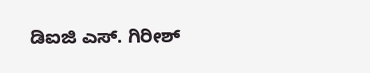ಡಿಐಜಿ ಎಸ್. ಗಿರೀಶ್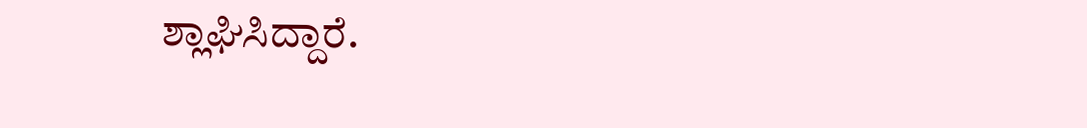ಶ್ಲಾಘಿಸಿದ್ದಾರೆ.